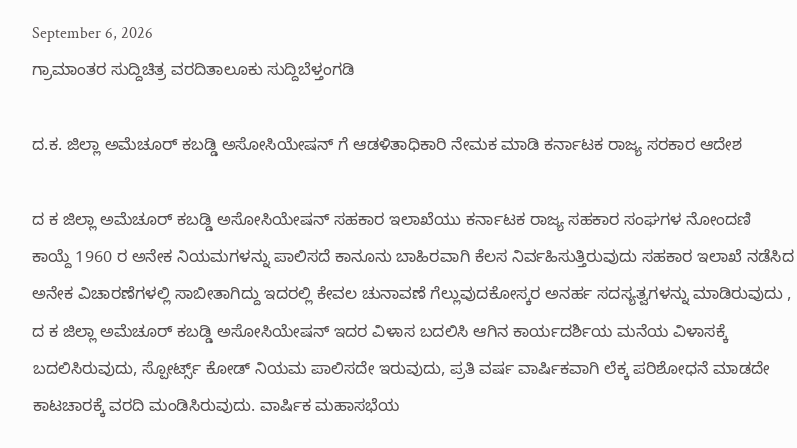September 6, 2026
ಗ್ರಾಮಾಂತರ ಸುದ್ದಿಚಿತ್ರ ವರದಿತಾಲೂಕು ಸುದ್ದಿಬೆಳ್ತಂಗಡಿ

ದ.ಕ. ಜಿಲ್ಲಾ ಅಮೆಚೂರ್ ಕಬಡ್ಡಿ ಅಸೋಸಿಯೇಷನ್ ಗೆ ಆಡಳಿತಾಧಿಕಾರಿ ನೇಮಕ ಮಾಡಿ ಕರ್ನಾಟಕ ರಾಜ್ಯ ಸರಕಾರ ಆದೇಶ

ದ ಕ ಜಿಲ್ಲಾ ಅಮೆಚೂರ್ ಕಬಡ್ಡಿ ಅಸೋಸಿಯೇಷನ್ ಸಹಕಾರ ಇಲಾಖೆಯು ಕರ್ನಾಟಕ ರಾಜ್ಯ ಸಹಕಾರ ಸಂಘಗಳ ನೋಂದಣಿ ಕಾಯ್ದೆ 1960 ರ ಅನೇಕ ನಿಯಮಗಳನ್ನು ಪಾಲಿಸದೆ ಕಾನೂನು ಬಾಹಿರವಾಗಿ ಕೆಲಸ ನಿರ್ವಹಿಸುತ್ತಿರುವುದು ಸಹಕಾರ ಇಲಾಖೆ ನಡೆಸಿದ ಅನೇಕ ವಿಚಾರಣೆಗಳಲ್ಲಿ ಸಾಬೀತಾಗಿದ್ದು ಇದರಲ್ಲಿ ಕೇವಲ ಚುನಾವಣೆ ಗೆಲ್ಲುವುದಕೋಸ್ಕರ ಅನರ್ಹ ಸದಸ್ಯತ್ವಗಳನ್ನು ಮಾಡಿರುವುದು , ದ ಕ ಜಿಲ್ಲಾ ಅಮೆಚೂರ್ ಕಬಡ್ಡಿ ಅಸೋಸಿಯೇಷನ್ ಇದರ ವಿಳಾಸ ಬದಲಿಸಿ ಆಗಿನ ಕಾರ್ಯದರ್ಶಿಯ ಮನೆಯ ವಿಳಾಸಕ್ಕೆ ಬದಲಿಸಿರುವುದು, ಸ್ಪೋರ್ಟ್ಸ್ ಕೋಡ್ ನಿಯಮ ಪಾಲಿಸದೇ ಇರುವುದು, ಪ್ರತಿ ವರ್ಷ ವಾರ್ಷಿಕವಾಗಿ ಲೆಕ್ಕ ಪರಿಶೋಧನೆ ಮಾಡದೇ ಕಾಟಚಾರಕ್ಕೆ ವರದಿ ಮಂಡಿಸಿರುವುದು. ವಾರ್ಷಿಕ ಮಹಾಸಭೆಯ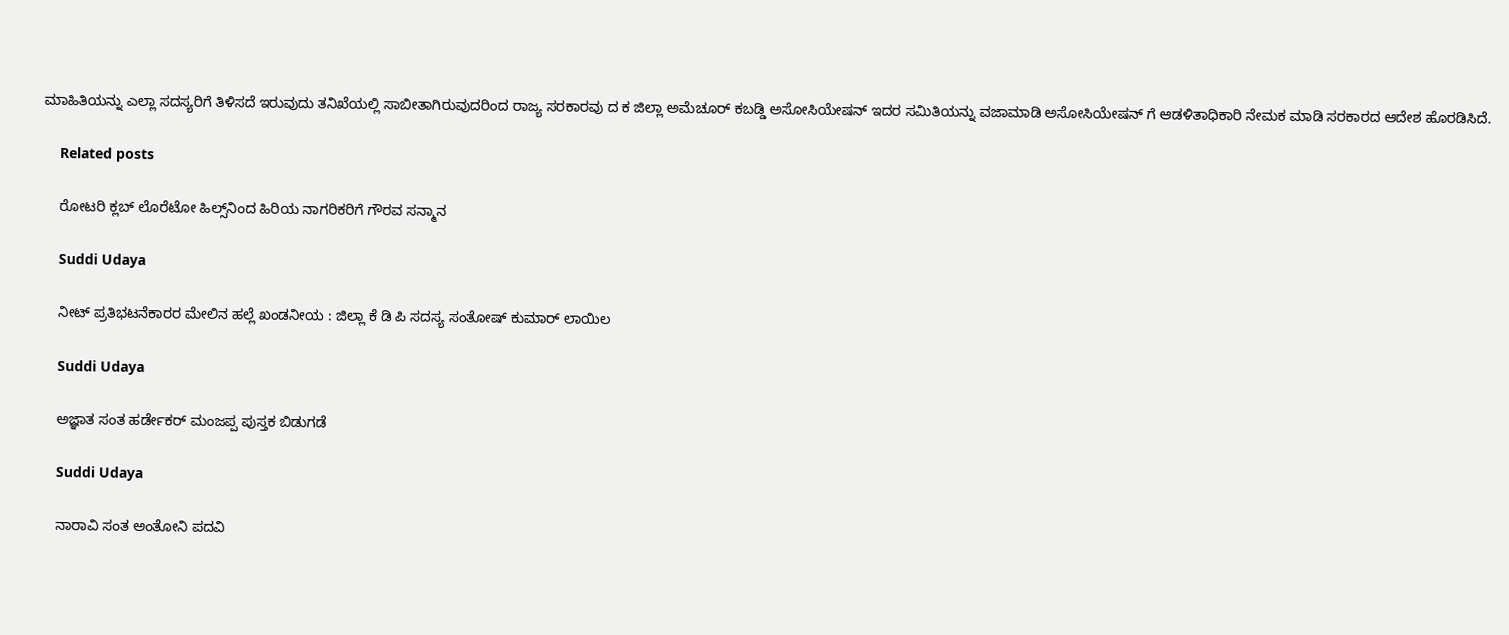ಮಾಹಿತಿಯನ್ನು ಎಲ್ಲಾ ಸದಸ್ಯರಿಗೆ ತಿಳಿಸದೆ ಇರುವುದು ತನಿಖೆಯಲ್ಲಿ ಸಾಬೀತಾಗಿರುವುದರಿಂದ ರಾಜ್ಯ ಸರಕಾರವು ದ ಕ ಜಿಲ್ಲಾ ಅಮೆಚೂರ್ ಕಬಡ್ಡಿ ಅಸೋಸಿಯೇಷನ್ ಇದರ ಸಮಿತಿಯನ್ನು ವಜಾಮಾಡಿ ಅಸೋಸಿಯೇಷನ್ ಗೆ ಆಡಳಿತಾಧಿಕಾರಿ ನೇಮಕ ಮಾಡಿ ಸರಕಾರದ ಆದೇಶ ಹೊರಡಿಸಿದೆ.

    Related posts

    ರೋಟರಿ ಕ್ಲಬ್ ಲೊರೆಟೋ ಹಿಲ್ಸ್‌ನಿಂದ ಹಿರಿಯ ನಾಗರಿಕರಿಗೆ ಗೌರವ ಸನ್ಮಾನ

    Suddi Udaya

    ನೀಟ್ ಪ್ರತಿಭಟನೆಕಾರರ ಮೇಲಿನ ಹಲ್ಲೆ ಖಂಡನೀಯ : ಜಿಲ್ಲಾ ಕೆ ಡಿ ಪಿ ಸದಸ್ಯ ಸಂತೋಷ್ ಕುಮಾರ್ ಲಾಯಿಲ

    Suddi Udaya

    ಅಜ್ಞಾತ ಸಂತ ಹರ್ಡೇಕರ್ ಮಂಜಪ್ಪ ಪುಸ್ತಕ ಬಿಡುಗಡೆ

    Suddi Udaya

    ನಾರಾವಿ ಸಂತ ಅಂತೋನಿ ಪದವಿ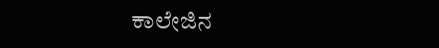ಕಾಲೇಜಿನ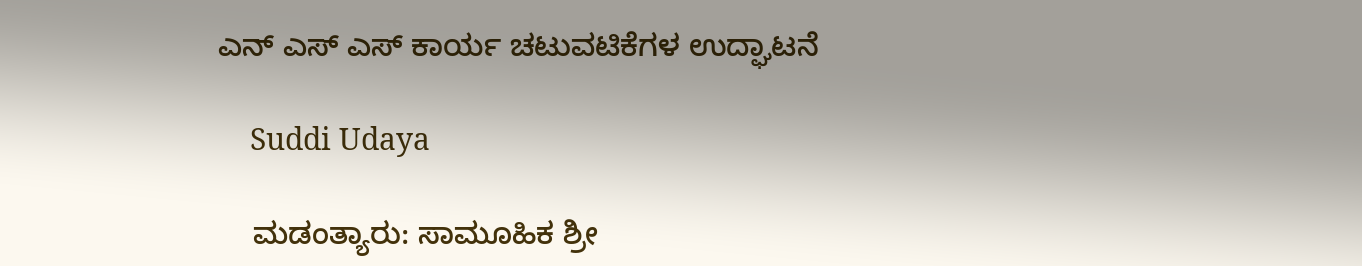ಎನ್ ಎಸ್ ಎಸ್ ಕಾರ್ಯ ಚಟುವಟಿಕೆಗಳ ಉದ್ಘಾಟನೆ

    Suddi Udaya

    ಮಡಂತ್ಯಾರು: ಸಾಮೂಹಿಕ ಶ್ರೀ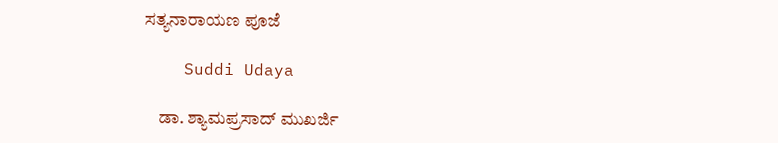ಸತ್ಯನಾರಾಯಣ ಪೂಜೆ

    Suddi Udaya

    ಡಾ. ಶ್ಯಾಮಪ್ರಸಾದ್‌ ಮುಖರ್ಜಿ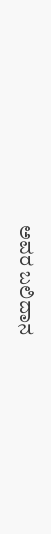ಅವರ ಬಲಿದಾನ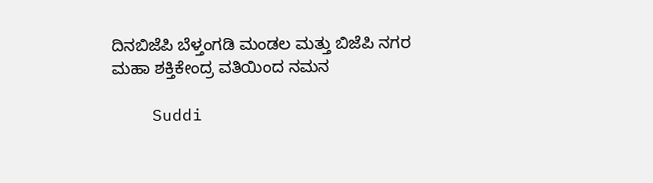ದಿನಬಿಜೆಪಿ ಬೆಳ್ತಂಗಡಿ ಮಂಡಲ ಮತ್ತು ಬಿಜೆಪಿ ನಗರ ಮಹಾ ಶಕ್ತಿಕೇಂದ್ರ ವತಿಯಿಂದ ನಮನ

    Suddi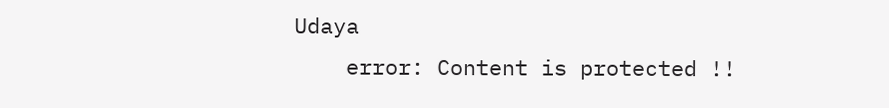Udaya
    error: Content is protected !!